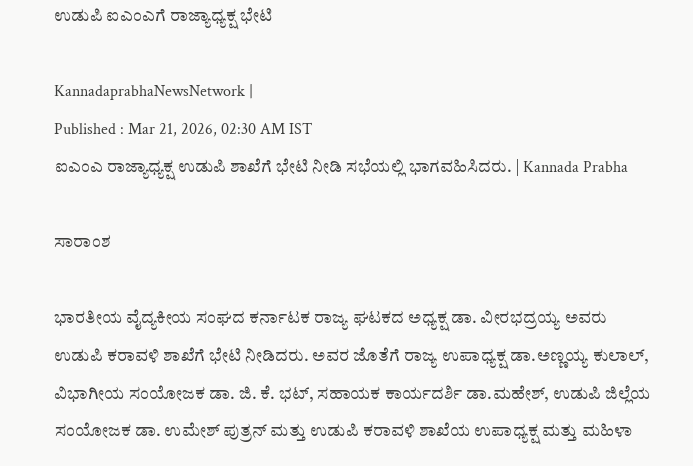ಉಡುಪಿ ಐಎಂಎಗೆ ರಾಜ್ಯಾಧ್ಯಕ್ಷ ಭೇಟಿ

KannadaprabhaNewsNetwork |
Published : Mar 21, 2026, 02:30 AM IST
ಐಎಂಎ ರಾಜ್ಯಾಧ್ಯಕ್ಷ ಉಡುಪಿ ಶಾಖೆಗೆ ಭೇಟಿ ನೀಡಿ ಸಭೆಯಲ್ಲಿ ಭಾಗವಹಿಸಿದರು. | Kannada Prabha

ಸಾರಾಂಶ

ಭಾರತೀಯ ವೈದ್ಯಕೀಯ ಸಂಘದ ಕರ್ನಾಟಕ ರಾಜ್ಯ ಘಟಕದ ಅಧ್ಯಕ್ಷ ಡಾ. ವೀರಭದ್ರಯ್ಯ ಅವರು ಉಡುಪಿ ಕರಾವಳಿ ಶಾಖೆಗೆ ಭೇಟಿ ನೀಡಿದರು. ಅವರ ಜೊತೆಗೆ ರಾಜ್ಯ ಉಪಾಧ್ಯಕ್ಷ ಡಾ.ಅಣ್ಣಯ್ಯ ಕುಲಾಲ್, ವಿಭಾಗೀಯ ಸಂಯೋಜಕ ಡಾ. ಜಿ. ಕೆ. ಭಟ್, ಸಹಾಯಕ ಕಾರ್ಯದರ್ಶಿ ಡಾ.ಮಹೇಶ್, ಉಡುಪಿ ಜಿಲ್ಲೆಯ ಸಂಯೋಜಕ ಡಾ. ಉಮೇಶ್ ಪುತ್ರನ್ ಮತ್ತು ಉಡುಪಿ ಕರಾವಳಿ ಶಾಖೆಯ ಉಪಾಧ್ಯಕ್ಷ ಮತ್ತು ಮಹಿಳಾ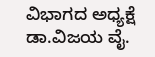ವಿಭಾಗದ ಅಧ್ಯಕ್ಷೆ ಡಾ.ವಿಜಯ ವೈ.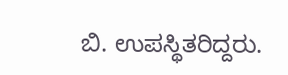ಬಿ. ಉಪಸ್ಥಿತರಿದ್ದರು.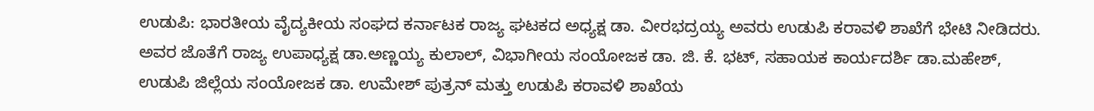ಉಡುಪಿ: ಭಾರತೀಯ ವೈದ್ಯಕೀಯ ಸಂಘದ ಕರ್ನಾಟಕ ರಾಜ್ಯ ಘಟಕದ ಅಧ್ಯಕ್ಷ ಡಾ. ವೀರಭದ್ರಯ್ಯ ಅವರು ಉಡುಪಿ ಕರಾವಳಿ ಶಾಖೆಗೆ ಭೇಟಿ ನೀಡಿದರು. ಅವರ ಜೊತೆಗೆ ರಾಜ್ಯ ಉಪಾಧ್ಯಕ್ಷ ಡಾ.ಅಣ್ಣಯ್ಯ ಕುಲಾಲ್, ವಿಭಾಗೀಯ ಸಂಯೋಜಕ ಡಾ. ಜಿ. ಕೆ. ಭಟ್, ಸಹಾಯಕ ಕಾರ್ಯದರ್ಶಿ ಡಾ.ಮಹೇಶ್, ಉಡುಪಿ ಜಿಲ್ಲೆಯ ಸಂಯೋಜಕ ಡಾ. ಉಮೇಶ್ ಪುತ್ರನ್ ಮತ್ತು ಉಡುಪಿ ಕರಾವಳಿ ಶಾಖೆಯ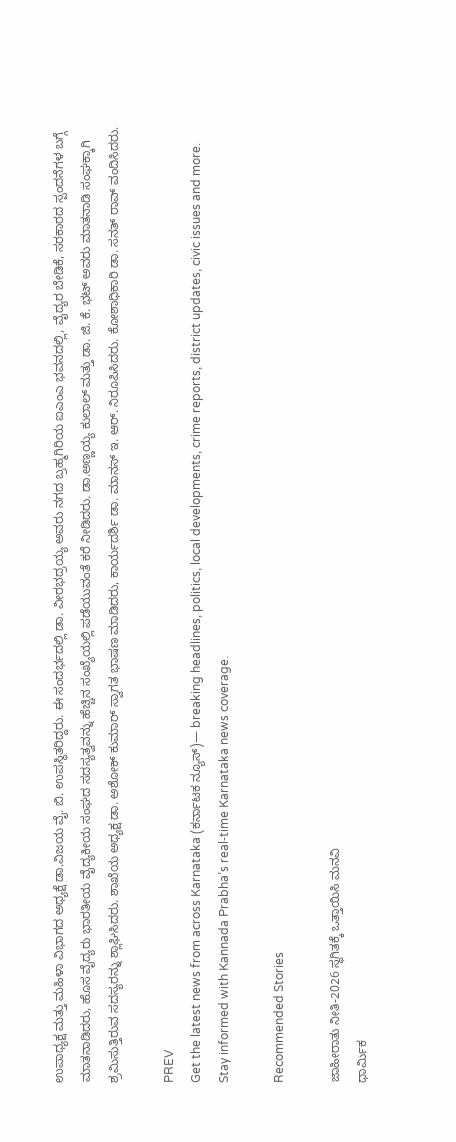ಉಪಾಧ್ಯಕ್ಷ ಮತ್ತು ಮಹಿಳಾ ವಿಭಾಗದ ಅಧ್ಯಕ್ಷೆ ಡಾ.ವಿಜಯ ವೈ. ಬಿ. ಉಪಸ್ಥಿತರಿದ್ದರು. ಈ ಸಂದರ್ಭದಲ್ಲಿ ಡಾ. ವೀರಭದ್ರಯ್ಯ ಅವರು ನಗದ ಬ್ರಹ್ಮಗಿರಿಯ ಐಎಂಎ ಭವನದಲ್ಲಿ, ವೈದ್ಯರ ಬೇಡಿಕೆ, ಸರಕಾರದ ಸ್ಪಂದನೆಗಳ ಬಗ್ಗೆ ಮಾತನಾಡಿದರು, ಹೊಸ ವೈದ್ಯರು ಭಾರತೀಯ ವೈದ್ಯಕೀಯ ಸಂಘದ ಸದಸ್ಯತ್ವವನ್ನು ಹೆಚ್ಚಿನ ಸಂಖ್ಯೆಯಲ್ಲಿ ಪಡೆಯುವಂತೆ ಕರೆ ನೀಡಿದರು. ಡಾ.ಅಣ್ಣಯ್ಯ ಕುಲಾಲ್ ಮತ್ತು ಡಾ. ಜಿ. ಕೆ. ಭಟ್ ಅವರು ಮಾತನಾಡಿ ಸಂಘಕ್ಕಾಗಿ ಶ್ರಮಿಸುತ್ತಿರುವ ಸದಸ್ಯರನ್ನು ಶ್ಲಾಘಿಸಿದರು. ಶಾಖೆಯ ಅಧ್ಯಕ್ಷ ಡಾ. ಅಶೋಕ್ ಕುಮಾರ್ ಸ್ವಾಗತ ಭಾಷಣ ಮಾಡಿದರು, ಕಾರ್ಯದರ್ಶಿ ಡಾ. ಮಾನಸ್ ಇ. ಆರ್. ನಿರೂಪಿಸಿದರು. ಕೋಶಾಧಿಕಾರಿ ಡಾ. ಸನತ್ ರಾವ್ ವಂದಿಸಿದರು.

PREV
Get the latest news from across Karnataka (ಕರ್ನಾಟಕ ನ್ಯೂಸ್)— breaking headlines, politics, local developments, crime reports, district updates, civic issues and more. Stay informed with Kannada Prabha’s real‑time Karnataka news coverage.

Recommended Stories

ಜಾಹೀರಾತು ನೀತಿ-2026 ಸ್ಥಗಿತಕ್ಕೆ ಒತ್ತಾಯಿಸಿ ಮನವಿ
ಧಾರ್ಮಿಕ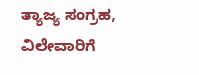ತ್ಯಾಜ್ಯ ಸಂಗ್ರಹ, ವಿಲೇವಾರಿಗೆ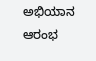ಅಭಿಯಾನ ಆರಂಭ